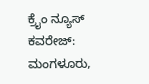ಕ್ರೈಂ ನ್ಯೂಸ್ ಕವರೇಜ್: ಮಂಗಳೂರು,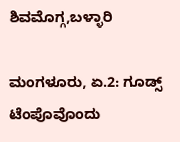ಶಿವಮೊಗ್ಗ,ಬಳ್ಳಾರಿ

ಮಂಗಳೂರು, ಏ.2: ಗೂಡ್ಸ್ ಟೆಂಪೊವೊಂದು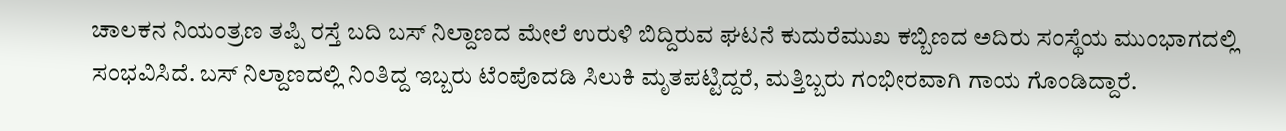ಚಾಲಕನ ನಿಯಂತ್ರಣ ತಪ್ಪಿ ರಸ್ತೆ ಬದಿ ಬಸ್ ನಿಲ್ದಾಣದ ಮೇಲೆ ಉರುಳಿ ಬಿದ್ದಿರುವ ಘಟನೆ ಕುದುರೆಮುಖ ಕಬ್ಬಿಣದ ಅದಿರು ಸಂಸ್ಥೆಯ ಮುಂಭಾಗದಲ್ಲಿ ಸಂಭವಿಸಿದೆ. ಬಸ್ ನಿಲ್ದಾಣದಲ್ಲಿ ನಿಂತಿದ್ದ ಇಬ್ಬರು ಟೆಂಪೊದಡಿ ಸಿಲುಕಿ ಮೃತಪಟ್ಟಿದ್ದರೆ, ಮತ್ತಿಬ್ಬರು ಗಂಭೀರವಾಗಿ ಗಾಯ ಗೊಂಡಿದ್ದಾರೆ.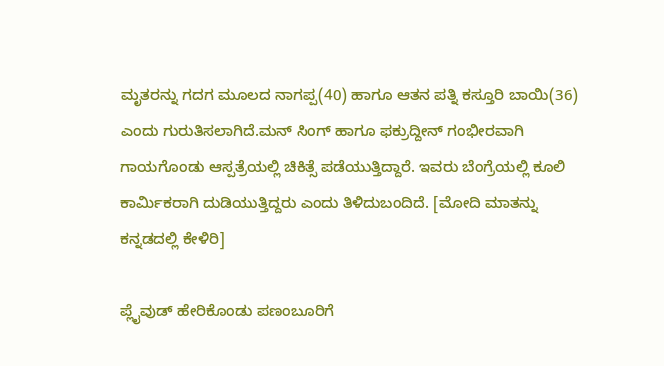ಮೃತರನ್ನು ಗದಗ ಮೂಲದ ನಾಗಪ್ಪ(40) ಹಾಗೂ ಆತನ ಪತ್ನಿ ಕಸ್ತೂರಿ ಬಾಯಿ(36) ಎಂದು ಗುರುತಿಸಲಾಗಿದೆ.ಮನ್ ಸಿಂಗ್ ಹಾಗೂ ಫಕ್ರುದ್ದೀನ್ ಗಂಭೀರವಾಗಿ ಗಾಯಗೊಂಡು ಆಸ್ಪತ್ರೆಯಲ್ಲಿ ಚಿಕಿತ್ಸೆ ಪಡೆಯುತ್ತಿದ್ದಾರೆ. ಇವರು ಬೆಂಗ್ರೆಯಲ್ಲಿ ಕೂಲಿ ಕಾರ್ಮಿಕರಾಗಿ ದುಡಿಯುತ್ತಿದ್ದರು ಎಂದು ತಿಳಿದುಬಂದಿದೆ. [ಮೋದಿ ಮಾತನ್ನು ಕನ್ನಡದಲ್ಲಿ ಕೇಳಿರಿ]

ಪ್ಲೈವುಡ್ ಹೇರಿಕೊಂಡು ಪಣಂಬೂರಿಗೆ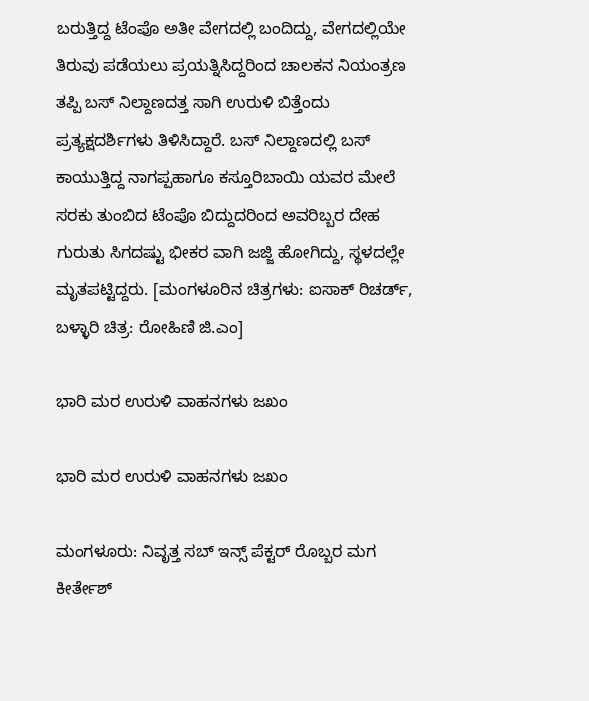ಬರುತ್ತಿದ್ದ ಟೆಂಪೊ ಅತೀ ವೇಗದಲ್ಲಿ ಬಂದಿದ್ದು, ವೇಗದಲ್ಲಿಯೇ ತಿರುವು ಪಡೆಯಲು ಪ್ರಯತ್ನಿಸಿದ್ದರಿಂದ ಚಾಲಕನ ನಿಯಂತ್ರಣ ತಪ್ಪಿ ಬಸ್ ನಿಲ್ದಾಣದತ್ತ ಸಾಗಿ ಉರುಳಿ ಬಿತ್ತೆಂದು ಪ್ರತ್ಯಕ್ಷದರ್ಶಿಗಳು ತಿಳಿಸಿದ್ದಾರೆ. ಬಸ್ ನಿಲ್ದಾಣದಲ್ಲಿ ಬಸ್ ಕಾಯುತ್ತಿದ್ದ ನಾಗಪ್ಪಹಾಗೂ ಕಸ್ತೂರಿಬಾಯಿ ಯವರ ಮೇಲೆ ಸರಕು ತುಂಬಿದ ಟೆಂಪೊ ಬಿದ್ದುದರಿಂದ ಅವರಿಬ್ಬರ ದೇಹ ಗುರುತು ಸಿಗದಷ್ಟು ಭೀಕರ ವಾಗಿ ಜಜ್ಜಿ ಹೋಗಿದ್ದು, ಸ್ಥಳದಲ್ಲೇ ಮೃತಪಟ್ಟಿದ್ದರು. [ಮಂಗಳೂರಿನ ಚಿತ್ರಗಳು: ಐಸಾಕ್ ರಿಚರ್ಡ್, ಬಳ್ಳಾರಿ ಚಿತ್ರ: ರೋಹಿಣಿ ಜಿ.ಎಂ]

ಭಾರಿ ಮರ ಉರುಳಿ ವಾಹನಗಳು ಜಖಂ

ಭಾರಿ ಮರ ಉರುಳಿ ವಾಹನಗಳು ಜಖಂ

ಮಂಗಳೂರು: ನಿವೃತ್ತ ಸಬ್ ಇನ್ಸ್ ಪೆಕ್ಟರ್ ರೊಬ್ಬರ ಮಗ ಕೀರ್ತೇಶ್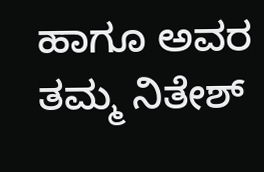ಹಾಗೂ ಅವರ ತಮ್ಮ ನಿತೇಶ್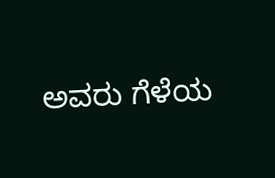ಅವರು ಗೆಳೆಯ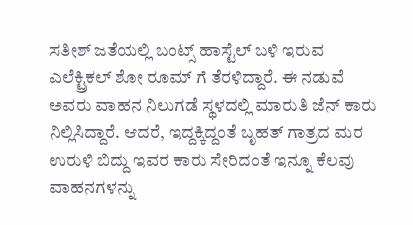ಸತೀಶ್ ಜತೆಯಲ್ಲಿ ಬಂಟ್ಸ್ ಹಾಸ್ಟೆಲ್ ಬಳಿ ಇರುವ ಎಲೆಕ್ಟ್ರಿಕಲ್ ಶೋ ರೂಮ್ ಗೆ ತೆರಳಿದ್ದಾರೆ. ಈ ನಡುವೆ ಅವರು ವಾಹನ ನಿಲುಗಡೆ ಸ್ಥಳದಲ್ಲಿ ಮಾರುತಿ ಜೆನ್ ಕಾರು ನಿಲ್ಲಿಸಿದ್ದಾರೆ. ಆದರೆ, ಇದ್ದಕ್ಕಿದ್ದಂತೆ ಬೃಹತ್ ಗಾತ್ರದ ಮರ ಉರುಳಿ ಬಿದ್ದು ಇವರ ಕಾರು ಸೇರಿದಂತೆ ಇನ್ನೂ ಕೆಲವು ವಾಹನಗಳನ್ನು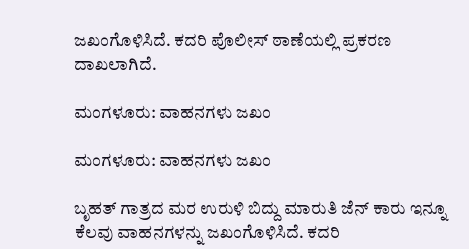ಜಖಂಗೊಳಿಸಿದೆ. ಕದರಿ ಪೊಲೀಸ್ ಠಾಣೆಯಲ್ಲಿ ಪ್ರಕರಣ ದಾಖಲಾಗಿದೆ.

ಮಂಗಳೂರು: ವಾಹನಗಳು ಜಖಂ

ಮಂಗಳೂರು: ವಾಹನಗಳು ಜಖಂ

ಬೃಹತ್ ಗಾತ್ರದ ಮರ ಉರುಳಿ ಬಿದ್ದು ಮಾರುತಿ ಜೆನ್ ಕಾರು ಇನ್ನೂ ಕೆಲವು ವಾಹನಗಳನ್ನು ಜಖಂಗೊಳಿಸಿದೆ. ಕದರಿ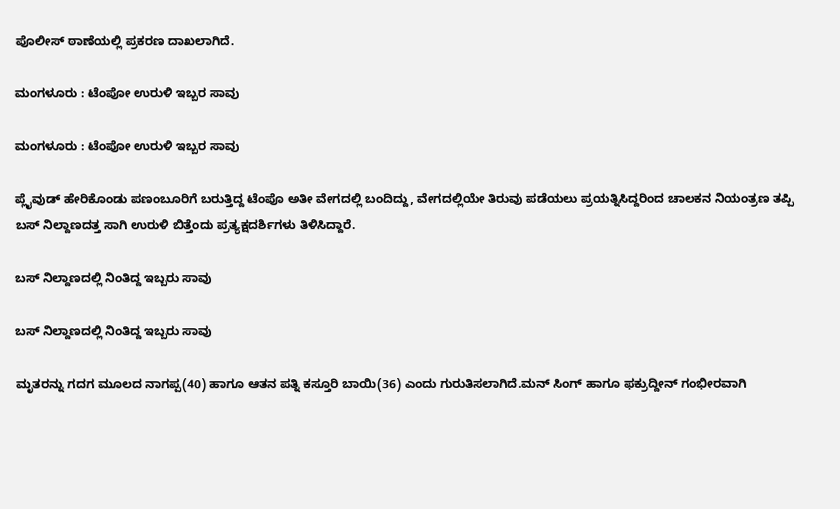ಪೊಲೀಸ್ ಠಾಣೆಯಲ್ಲಿ ಪ್ರಕರಣ ದಾಖಲಾಗಿದೆ.

ಮಂಗಳೂರು : ಟೆಂಪೋ ಉರುಳಿ ಇಬ್ಬರ ಸಾವು

ಮಂಗಳೂರು : ಟೆಂಪೋ ಉರುಳಿ ಇಬ್ಬರ ಸಾವು

ಪ್ಲೈವುಡ್ ಹೇರಿಕೊಂಡು ಪಣಂಬೂರಿಗೆ ಬರುತ್ತಿದ್ದ ಟೆಂಪೊ ಅತೀ ವೇಗದಲ್ಲಿ ಬಂದಿದ್ದು, ವೇಗದಲ್ಲಿಯೇ ತಿರುವು ಪಡೆಯಲು ಪ್ರಯತ್ನಿಸಿದ್ದರಿಂದ ಚಾಲಕನ ನಿಯಂತ್ರಣ ತಪ್ಪಿ ಬಸ್ ನಿಲ್ದಾಣದತ್ತ ಸಾಗಿ ಉರುಳಿ ಬಿತ್ತೆಂದು ಪ್ರತ್ಯಕ್ಷದರ್ಶಿಗಳು ತಿಳಿಸಿದ್ದಾರೆ.

ಬಸ್ ನಿಲ್ದಾಣದಲ್ಲಿ ನಿಂತಿದ್ದ ಇಬ್ಬರು ಸಾವು

ಬಸ್ ನಿಲ್ದಾಣದಲ್ಲಿ ನಿಂತಿದ್ದ ಇಬ್ಬರು ಸಾವು

ಮೃತರನ್ನು ಗದಗ ಮೂಲದ ನಾಗಪ್ಪ(40) ಹಾಗೂ ಆತನ ಪತ್ನಿ ಕಸ್ತೂರಿ ಬಾಯಿ(36) ಎಂದು ಗುರುತಿಸಲಾಗಿದೆ.ಮನ್ ಸಿಂಗ್ ಹಾಗೂ ಫಕ್ರುದ್ದೀನ್ ಗಂಭೀರವಾಗಿ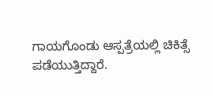ಗಾಯಗೊಂಡು ಆಸ್ಪತ್ರೆಯಲ್ಲಿ ಚಿಕಿತ್ಸೆ ಪಡೆಯುತ್ತಿದ್ದಾರೆ.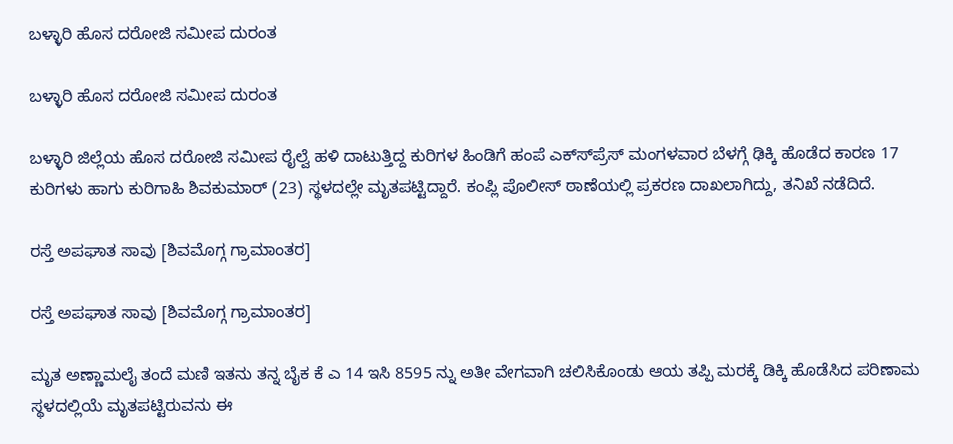ಬಳ್ಳಾರಿ ಹೊಸ ದರೋಜಿ ಸಮೀಪ ದುರಂತ

ಬಳ್ಳಾರಿ ಹೊಸ ದರೋಜಿ ಸಮೀಪ ದುರಂತ

ಬಳ್ಳಾರಿ ಜಿಲ್ಲೆಯ ಹೊಸ ದರೋಜಿ ಸಮೀಪ ರೈಲ್ವೆ ಹಳಿ ದಾಟುತ್ತಿದ್ದ ಕುರಿಗಳ ಹಿಂಡಿಗೆ ಹಂಪೆ ಎಕ್ಸ್‍ಪ್ರೆಸ್ ಮಂಗಳವಾರ ಬೆಳಗ್ಗೆ ಢಿಕ್ಕಿ ಹೊಡೆದ ಕಾರಣ 17 ಕುರಿಗಳು ಹಾಗು ಕುರಿಗಾಹಿ ಶಿವಕುಮಾರ್ (23) ಸ್ಥಳದಲ್ಲೇ ಮೃತಪಟ್ಟಿದ್ದಾರೆ. ಕಂಪ್ಲಿ ಪೊಲೀಸ್ ಠಾಣೆಯಲ್ಲಿ ಪ್ರಕರಣ ದಾಖಲಾಗಿದ್ದು, ತನಿಖೆ ನಡೆದಿದೆ.

ರಸ್ತೆ ಅಪಘಾತ ಸಾವು [ಶಿವಮೊಗ್ಗ ಗ್ರಾಮಾಂತರ]

ರಸ್ತೆ ಅಪಘಾತ ಸಾವು [ಶಿವಮೊಗ್ಗ ಗ್ರಾಮಾಂತರ]

ಮೃತ ಅಣ್ಣಾಮಲೈ ತಂದೆ ಮಣಿ ಇತನು ತನ್ನ ಬೈಕ ಕೆ ಎ 14 ಇಸಿ 8595 ನ್ನು ಅತೀ ವೇಗವಾಗಿ ಚಲಿಸಿಕೊಂಡು ಆಯ ತಪ್ಪಿ ಮರಕ್ಕೆ ಡಿಕ್ಕಿ ಹೊಡೆಸಿದ ಪರಿಣಾಮ ಸ್ಥಳದಲ್ಲಿಯೆ ಮೃತಪಟ್ಟಿರುವನು ಈ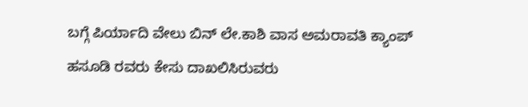ಬಗ್ಗೆ ಪಿರ್ಯಾದಿ ವೇಲು ಬಿನ್ ಲೇ.ಕಾಶಿ ವಾಸ ಅಮರಾವತಿ ಕ್ಯಾಂಪ್ ಹಸೂಡಿ ರವರು ಕೇಸು ದಾಖಲಿಸಿರುವರು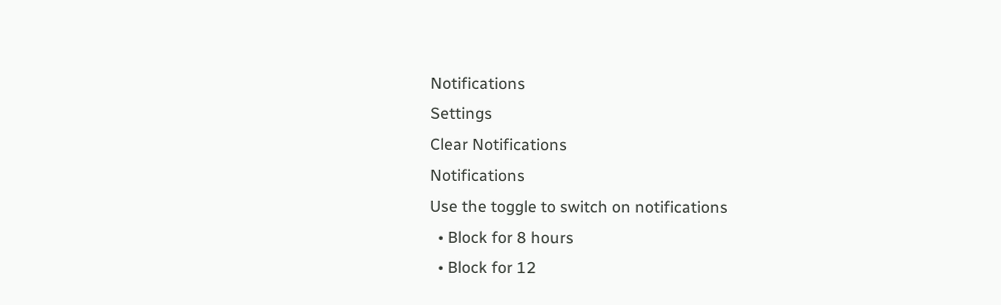Notifications
Settings
Clear Notifications
Notifications
Use the toggle to switch on notifications
  • Block for 8 hours
  • Block for 12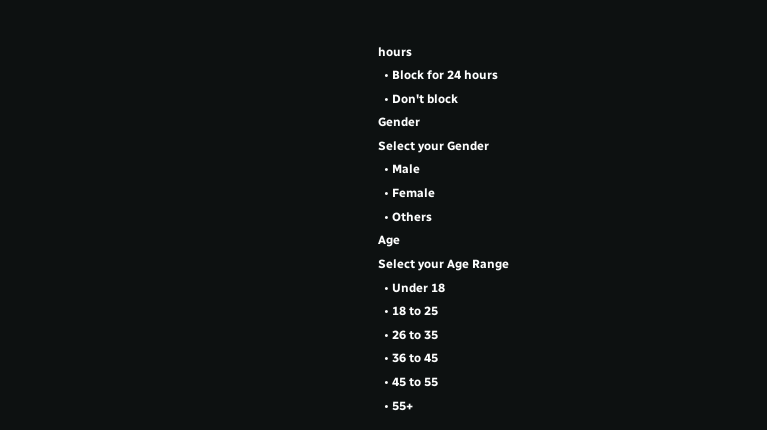hours
  • Block for 24 hours
  • Don't block
Gender
Select your Gender
  • Male
  • Female
  • Others
Age
Select your Age Range
  • Under 18
  • 18 to 25
  • 26 to 35
  • 36 to 45
  • 45 to 55
  • 55+